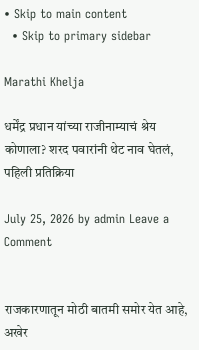• Skip to main content
  • Skip to primary sidebar

Marathi Khelja

धर्मेंद्र प्रधान यांच्या राजीनाम्याचं श्रेय कोणाला? शरद पवारांनी थेट नाव घेतलं, पहिली प्रतिक्रिया

July 25, 2026 by admin Leave a Comment


राजकारणातून मोठी बातमी समोर येत आहे, अखेर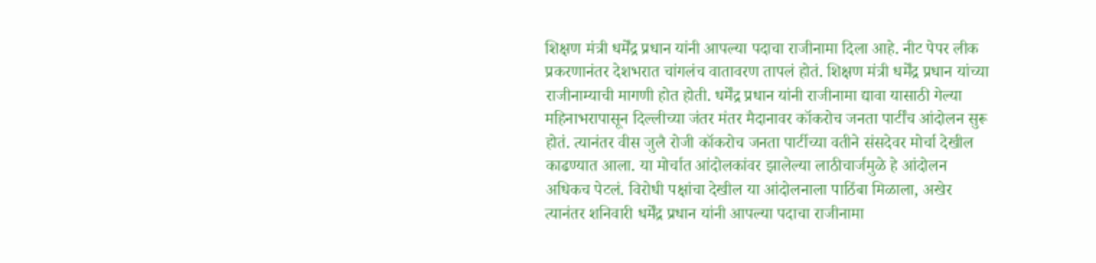शिक्षण मंत्री धर्मेंद्र प्रधान यांनी आपल्या पदाचा राजीनामा दिला आहे. नीट पेपर लीक प्रकरणानंतर देशभरात चांगलंच वातावरण तापलं होतं. शिक्षण मंत्री धर्मेंद्र प्रधान यांच्या राजीनाम्याची मागणी होत होती. धर्मेंद्र प्रधान यांनी राजीनामा द्यावा यासाठी गेल्या महिनाभरापासून दिल्लीच्या जंतर मंतर मैदानावर कॉकरोच जनता पार्टींच आंदोलन सुरू होतं. त्यानंतर वीस जुलै रोजी कॉकरोच जनता पार्टीच्या वतीने संसदेवर मोर्चा देखील काढण्यात आला. या मोर्चात आंदोलकांवर झालेल्या लाठीचार्जमुळे हे आंदोलन अधिकच पेटलं. विरोधी पक्षांचा देखील या आंदोलनाला पाठिंबा मिळाला, अखेर त्यानंतर शनिवारी धर्मेंद्र प्रधान यांनी आपल्या पदाचा राजीनामा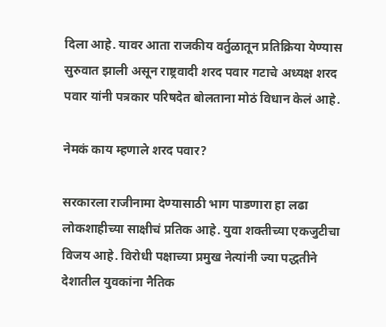दिला आहे. यावर आता राजकीय वर्तुळातून प्रतिक्रिया येण्यास सुरुवात झाली असून राष्ट्रवादी शरद पवार गटाचे अध्यक्ष शरद पवार यांनी पत्रकार परिषदेत बोलताना मोठं विधान केलं आहे.

नेमकं काय म्हणाले शरद पवार?

सरकारला राजीनामा देण्यासाठी भाग पाडणारा हा लढा  लोकशाहीच्या साक्षीचं प्रतिक आहे. युवा शक्तीच्या एकजुटीचा विजय आहे. विरोधी पक्षाच्या प्रमुख नेत्यांनी ज्या पद्धतीने देशातील युवकांना नैतिक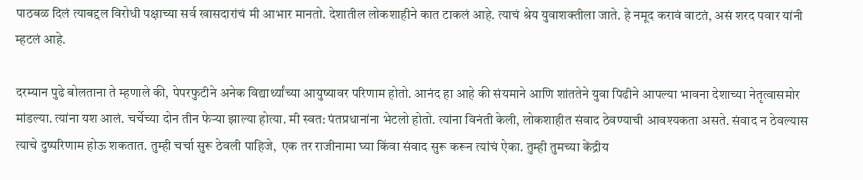पाठबळ दिलं त्याबद्दल विरोधी पक्षाच्या सर्व खासदारांचं मी आभार मानतो. देशातील लोकशाहीने कात टाकलं आहे. त्याचं श्रेय युवाशक्तीला जाते. हे नमूद करावं वाटतं, असं शरद पवार यांनी म्हटलं आहे.

दरम्यान पुढे बोलताना ते म्हणाले की, पेपरफुटीने अनेक विद्यार्थ्यांच्या आयुष्यावर परिणाम होतो. आनंद हा आहे की संयमाने आणि शांततेने युवा पिढीने आपल्या भावना देशाच्या नेतृत्वासमोर मांडल्या. त्यांना यश आलं. चर्चेच्या दोन तीन फेऱ्या झाल्या होत्या. मी स्वत: पंतप्रधानांना भेटलो होतो. त्यांना विनंती केली, लोकशाहीत संवाद ठेवण्याची आवश्यकता असते. संवाद न ठेवल्यास त्याचे दुष्परिणाम होऊ शकतात. तुम्ही चर्चा सुरू ठेवली पाहिजे,  एक तर राजीनामा घ्या किंवा संवाद सुरू करून त्यांचं ऐका. तुम्ही तुमच्या केंद्रीय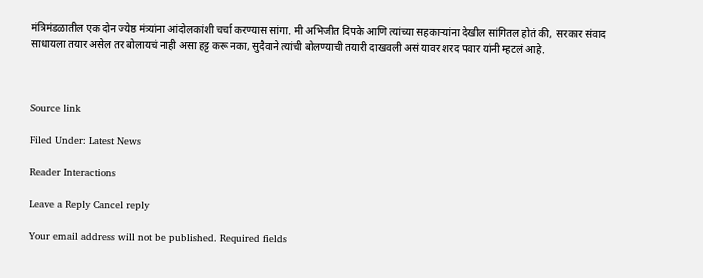मंत्रिमंडळातील एक दोन ज्येष्ठ मंत्र्यांना आंदोलकांशी चर्चा करण्यास सांगा. मी अभिजीत दिपके आणि त्यांच्या सहकाऱ्यांना देखील सांगितल होतं की,  सरकार संवाद साधायला तयार असेल तर बोलायचं नाही असा हट्ट करू नका, सुदैवाने त्यांची बोलण्याची तयारी दाखवली असं यावर शरद पवार यांनी म्हटलं आहे.



Source link

Filed Under: Latest News

Reader Interactions

Leave a Reply Cancel reply

Your email address will not be published. Required fields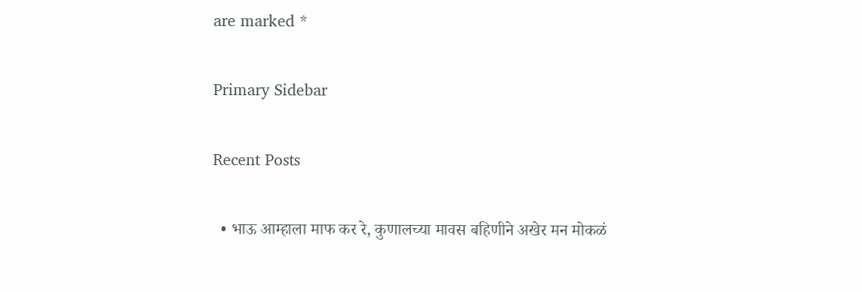are marked *

Primary Sidebar

Recent Posts

  • भाऊ आम्हाला माफ कर रे, कुणालच्या मावस बहिणीने अखेर मन मोकळं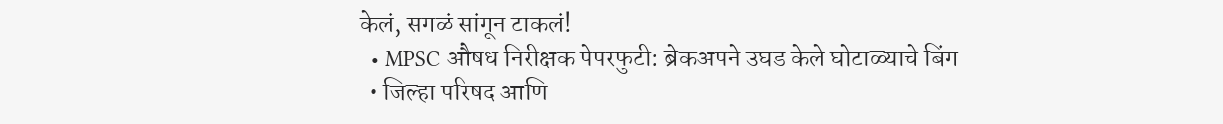केलं, सगळं सांगून टाकलं!
  • MPSC औषध निरीक्षक पेपरफुटी: ब्रेकअपने उघड केले घोटाळ्याचे बिंग
  • जिल्हा परिषद आणि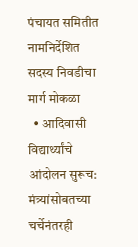पंचायत समितीत नामनिर्देशित सदस्य निवडीचा मार्ग मोकळा
  • आदिवासी विद्यार्थ्यांचे आंदोलन सुरूच: मंत्र्यांसोबतच्या चर्चेनंतरही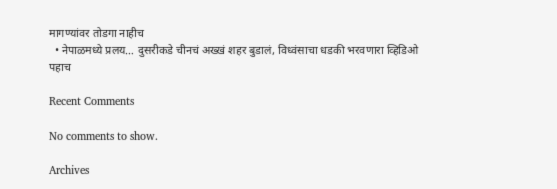मागण्यांवर तोडगा नाहीच
  • नेपाळमध्ये प्रलय… दुसरीकडे चीनचं अख्खं शहर बुडालं, विध्वंसाचा धडकी भरवणारा व्हिडिओ पहाच

Recent Comments

No comments to show.

Archives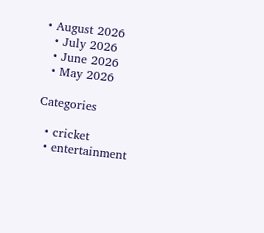• August 2026
  • July 2026
  • June 2026
  • May 2026

Categories

  • cricket
  • entertainment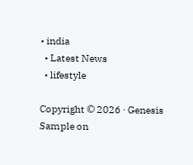• india
  • Latest News
  • lifestyle

Copyright © 2026 · Genesis Sample on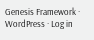Genesis Framework · WordPress · Log in